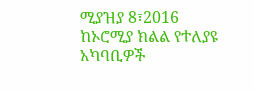ሚያዝያ 8፣2016
ከኦሮሚያ ክልል የተለያዩ አካባቢዎች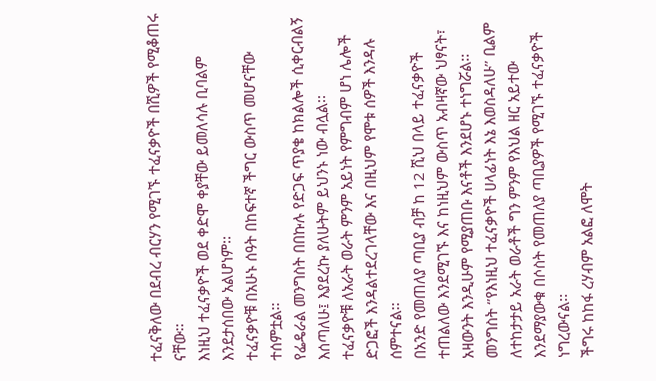ተፈናቅለው በደብረ ብርሃን የሚገኙ ተፈናቃዮች በሺዎች የሚቆጠሩ ናቸው፡፡
እነዚህ ተፈናቃዮች ወደ ቀድሞ ቀያቸው ይመለሳሉ ቢባልም እንደታሰበው አልሆነም፡፡
ተፈናቃዮቹ በአሁኑ ሰዓት በከፍተኛ ችግር ውስጥ መሆናቸው ተሰምቷል፡፡
የፌዴራል መንግስት በበኩሉ የድጋፍ ጥያቄ ከክልሎች ሲቀርብልኝ እሰጣለሁ፤ እያደረኩ ያለሁትም ይህንኑ ነው ብሏል፡፡
ተፈናቃዮቹ ለአራት ወራት ምንም አይነት የምግብም ሆነ ሌሎች ድጋፎች እንዳልተደረገላቸው እና በዚህም የሞቱ ሰዎች እንዳሉ ሰምተናል፡፡
በአንድ የመጠለያ ጣቢያ ብቻ ከ 12 ሺህ በላይ ተፈናቃዮች ተጠልለው እንደሚገኙ እና ከነዚህም ውስጥ አብዛኛው ህፃናት፣ አዛውንት እንዲሁም የሚያጠቡ እናቶች እንደሆኑ ተነግሯል፡፡
መንግስት ‘’የእነዚህ ተፈናቃዮች ሀላፊነት እኔ እወስዳለሁ’’ ቢልም ለተከታታይ አራት ወራቶች ግን ምንም የእህል ዘር አይተው እንደማያውቁ በሶስት የመጠለያ ጣቢያዎች የሚገኙ ተፈናቃዮች ነግረውናል፡፡
ችግሩ ከከፋ ረሃብም አልፎ ለሞት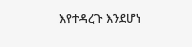እየተዳረጉ እንደሆነ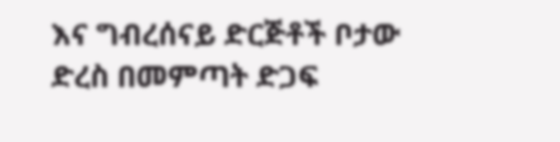እና ግብረሰናይ ድርጅቶች ቦታው ድረስ በመምጣት ድጋፍ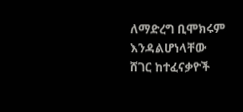ለማድረግ ቢሞክሩም እንዳልሆነላቸው ሸገር ከተፈናቃዮች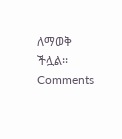ለማወቅ ችሏል፡፡
Comments